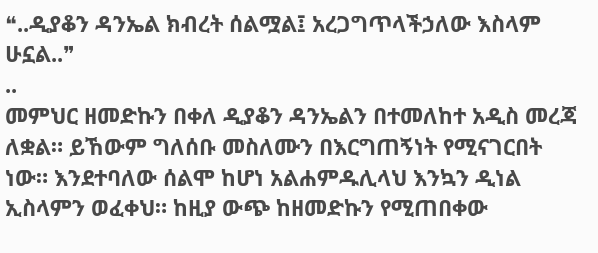❝..ዲያቆን ዳንኤል ክብረት ሰልሟል፤ አረጋግጥላችኃለው እስላም ሁኗል..❞
..
መምህር ዘመድኩን በቀለ ዲያቆን ዳንኤልን በተመለከተ አዲስ መረጃ ለቋል። ይኸውም ግለሰቡ መስለሙን በእርግጠኝነት የሚናገርበት ነው። እንደተባለው ሰልሞ ከሆነ አልሐምዱሊላህ እንኳን ዲነል ኢስላምን ወፈቀህ። ከዚያ ውጭ ከዘመድኩን የሚጠበቀው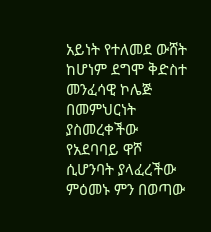አይነት የተለመደ ውሸት ከሆነም ደግሞ ቅድስተ መንፈሳዊ ኮሌጅ በመምህርነት ያስመረቀችው የአደባባይ ዋሾ ሲሆንባት ያላፈረችው ምዕመኑ ምን በወጣው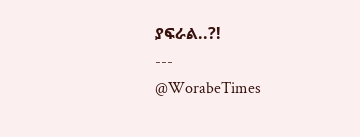ያፍራል..?!
---
@WorabeTimes